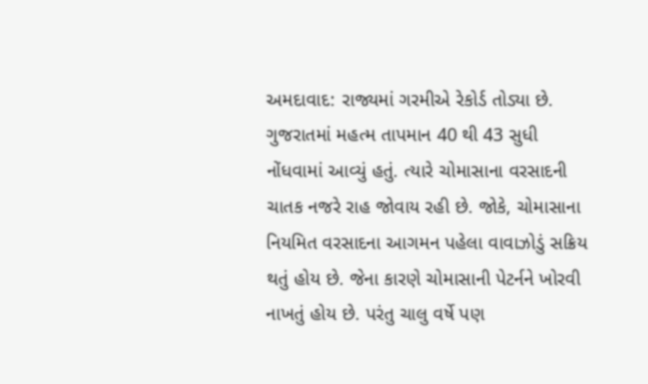અમદાવાદ: રાજ્યમાં ગરમીએ રેકોર્ડ તોડ્યા છે. ગુજરાતમાં મહત્મ તાપમાન 40 થી 43 સુધી નોંધવામાં આવ્યું હતું. ત્યારે ચોમાસાના વરસાદની ચાતક નજરે રાહ જોવાય રહી છે. જોકે, ચોમાસાના નિયમિત વરસાદના આગમન પહેલા વાવાઝોડું સક્રિય થતું હોય છે. જેના કારણે ચોમાસાની પેટર્નને ખોરવી નાખતું હોય છે. પરંતુ ચાલુ વર્ષે પણ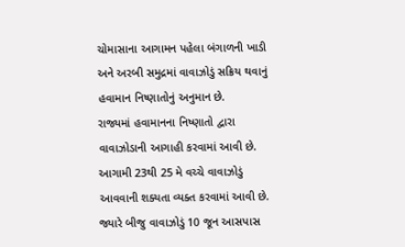ચોમાસાના આગામન પહેલા બંગાળની ખાડી અને અરબી સમુદ્રમાં વાવાઝોડું સક્રિય થવાનું હવામાન નિષ્ણાતોનું અનુમાન છે.
રાજ્યમાં હવામાનના નિષ્ણાતો દ્વારા વાવાઝોડાની આગાહી કરવામાં આવી છે. આગામી 23થી 25 મે વચ્ચે વાવાઝોડું આવવાની શક્યતા વ્યક્ત કરવામાં આવી છે. જ્યારે બીજુ વાવાઝોડું 10 જૂન આસપાસ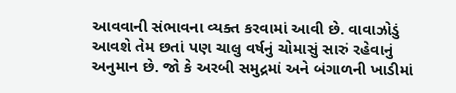આવવાની સંભાવના વ્યક્ત કરવામાં આવી છે. વાવાઝોડું આવશે તેમ છતાં પણ ચાલુ વર્ષનું ચોમાસું સારું રહેવાનું અનુમાન છે. જો કે અરબી સમુદ્રમાં અને બંગાળની ખાડીમાં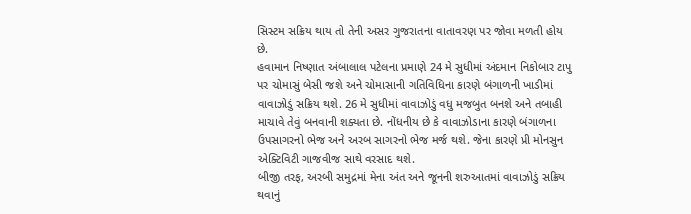સિસ્ટમ સક્રિય થાય તો તેની અસર ગુજરાતના વાતાવરણ પર જોવા મળતી હોય છે.
હવામાન નિષ્ણાત અંબાલાલ પટેલના પ્રમાણે 24 મે સુધીમાં અંદમાન નિકોબાર ટાપુ પર ચોમાસું બેસી જશે અને ચોમાસાની ગતિવિધિના કારણે બંગાળની ખાડીમાં વાવાઝોડું સક્રિય થશે. 26 મે સુધીમાં વાવાઝોડું વધુ મજબુત બનશે અને તબાહી માચાવે તેવું બનવાની શક્યતા છે. નોંધનીય છે કે વાવાઝોડાના કારણે બંગાળના ઉપસાગરનો ભેજ અને અરબ સાગરનો ભેજ મર્જ થશે. જેના કારણે પ્રી મોનસુન એક્ટિવિટી ગાજવીજ સાથે વરસાદ થશે.
બીજી તરફ, અરબી સમુદ્રમાં મેના અંત અને જૂનની શરુઆતમાં વાવાઝોડું સક્રિય થવાનું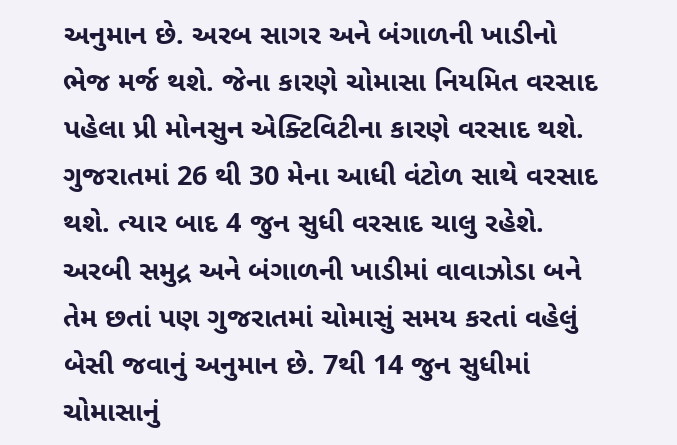અનુમાન છે. અરબ સાગર અને બંગાળની ખાડીનો ભેજ મર્જ થશે. જેના કારણે ચોમાસા નિયમિત વરસાદ પહેલા પ્રી મોનસુન એક્ટિવિટીના કારણે વરસાદ થશે. ગુજરાતમાં 26 થી 30 મેના આધી વંટોળ સાથે વરસાદ થશે. ત્યાર બાદ 4 જુન સુધી વરસાદ ચાલુ રહેશે. અરબી સમુદ્ર અને બંગાળની ખાડીમાં વાવાઝોડા બને તેમ છતાં પણ ગુજરાતમાં ચોમાસું સમય કરતાં વહેલું બેસી જવાનું અનુમાન છે. 7થી 14 જુન સુધીમાં ચોમાસાનું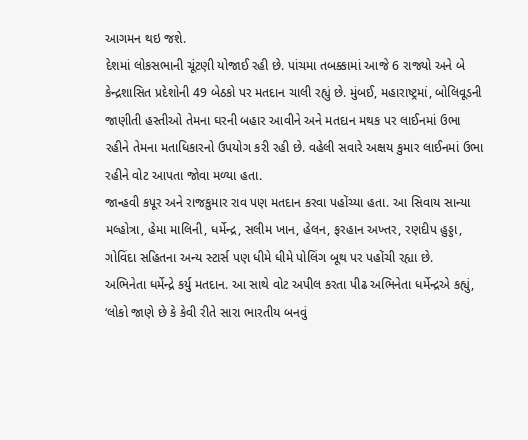આગમન થઇ જશે.
દેશમાં લોકસભાની ચૂંટણી યોજાઈ રહી છે. પાંચમા તબક્કામાં આજે 6 રાજ્યો અને બે કેન્દ્રશાસિત પ્રદેશોની 49 બેઠકો પર મતદાન ચાલી રહ્યું છે. મુંબઈ, મહારાષ્ટ્રમાં, બોલિવૂડની જાણીતી હસ્તીઓ તેમના ઘરની બહાર આવીને અને મતદાન મથક પર લાઈનમાં ઉભા રહીને તેમના મતાધિકારનો ઉપયોગ કરી રહી છે. વહેલી સવારે અક્ષય કુમાર લાઈનમાં ઉભા રહીને વોટ આપતા જોવા મળ્યા હતા.
જાન્હવી કપૂર અને રાજકુમાર રાવ પણ મતદાન કરવા પહોંચ્યા હતા. આ સિવાય સાન્યા મલ્હોત્રા, હેમા માલિની, ધર્મેન્દ્ર, સલીમ ખાન, હેલન, ફરહાન અખ્તર, રણદીપ હુડ્ડા, ગોવિંદા સહિતના અન્ય સ્ટાર્સ પણ ધીમે ધીમે પોલિંગ બૂથ પર પહોંચી રહ્યા છે.
અભિનેતા ધર્મેન્દ્રે કર્યુ મતદાન. આ સાથે વોટ અપીલ કરતા પીઢ અભિનેતા ધર્મેન્દ્રએ કહ્યું, ‘લોકો જાણે છે કે કેવી રીતે સારા ભારતીય બનવું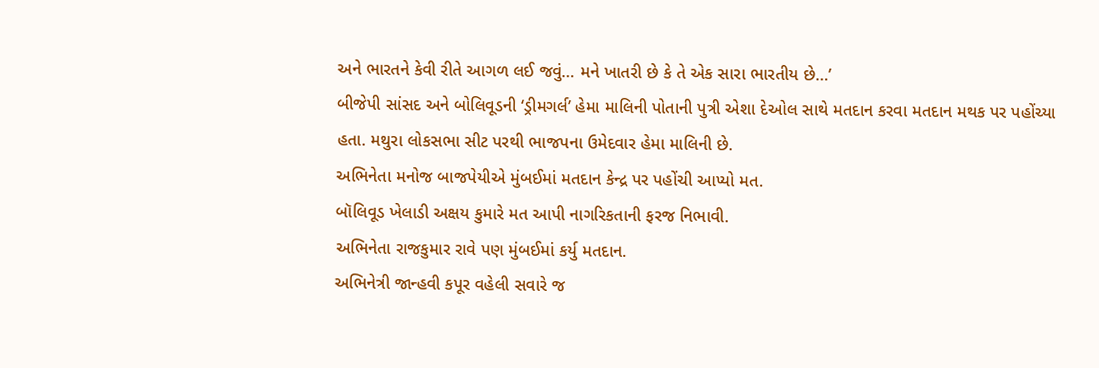અને ભારતને કેવી રીતે આગળ લઈ જવું… મને ખાતરી છે કે તે એક સારા ભારતીય છે…’
બીજેપી સાંસદ અને બોલિવૂડની ‘ડ્રીમગર્લ’ હેમા માલિની પોતાની પુત્રી એશા દેઓલ સાથે મતદાન કરવા મતદાન મથક પર પહોંચ્યા હતા. મથુરા લોકસભા સીટ પરથી ભાજપના ઉમેદવાર હેમા માલિની છે.
અભિનેતા મનોજ બાજપેયીએ મુંબઈમાં મતદાન કેન્દ્ર પર પહોંચી આપ્યો મત.
બૉલિવૂડ ખેલાડી અક્ષય કુમારે મત આપી નાગરિકતાની ફરજ નિભાવી.
અભિનેતા રાજકુમાર રાવે પણ મુંબઈમાં કર્યુ મતદાન.
અભિનેત્રી જાન્હવી કપૂર વહેલી સવારે જ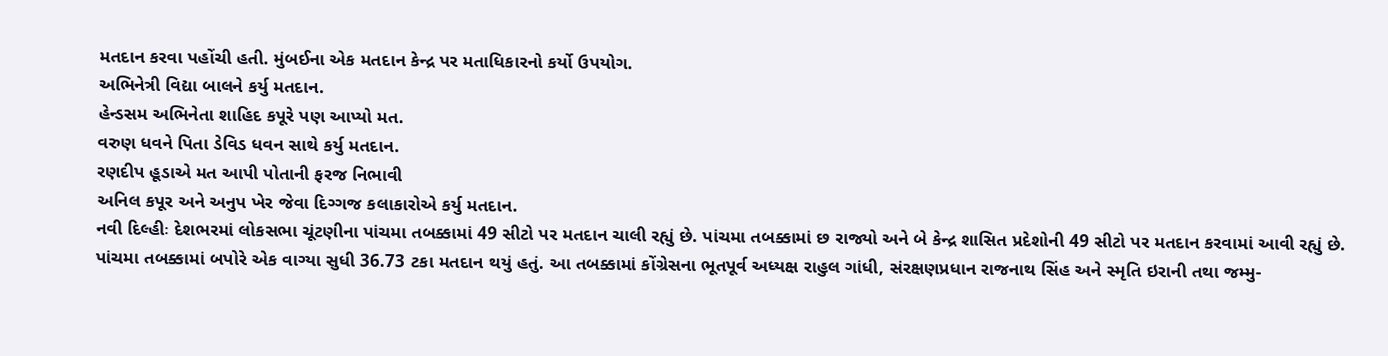મતદાન કરવા પહોંચી હતી. મુંબઈના એક મતદાન કેન્દ્ર પર મતાધિકારનો કર્યો ઉપયોગ.
અભિનેત્રી વિદ્યા બાલને કર્યુ મતદાન.
હેન્ડસમ અભિનેતા શાહિદ કપૂરે પણ આપ્યો મત.
વરુણ ધવને પિતા ડેવિડ ધવન સાથે કર્યુ મતદાન.
રણદીપ હૂડાએ મત આપી પોતાની ફરજ નિભાવી
અનિલ કપૂર અને અનુપ ખેર જેવા દિગ્ગજ કલાકારોએ કર્યુ મતદાન.
નવી દિલ્હીઃ દેશભરમાં લોકસભા ચૂંટણીના પાંચમા તબક્કામાં 49 સીટો પર મતદાન ચાલી રહ્યું છે. પાંચમા તબક્કામાં છ રાજ્યો અને બે કેન્દ્ર શાસિત પ્રદેશોની 49 સીટો પર મતદાન કરવામાં આવી રહ્યું છે. પાંચમા તબક્કામાં બપોરે એક વાગ્યા સુધી 36.73 ટકા મતદાન થયું હતું. આ તબક્કામાં કોંગ્રેસના ભૂતપૂર્વ અધ્યક્ષ રાહુલ ગાંધી, સંરક્ષણપ્રધાન રાજનાથ સિંહ અને સ્મૃતિ ઇરાની તથા જમ્મુ-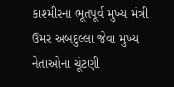કાશ્મીરના ભૂતપૂર્વ મુખ્ય મંત્રી ઉમર અબદુલ્લા જેવા મુખ્ય નેતાઓના ચૂંટણી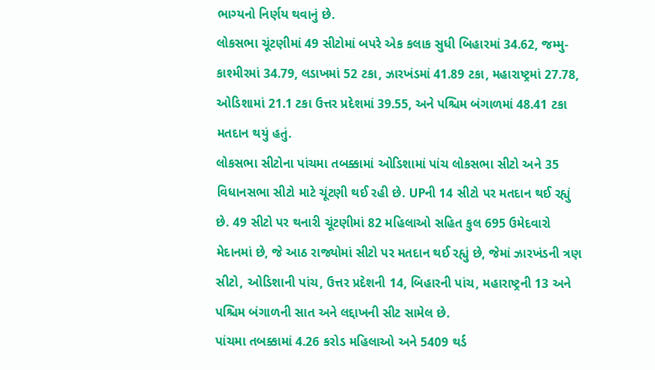ભાગ્યનો નિર્ણય થવાનું છે.
લોકસભા ચૂંટણીમાં 49 સીટોમાં બપરે એક કલાક સુધી બિહારમાં 34.62, જમ્મુ-કાશ્મીરમાં 34.79, લડાખમાં 52 ટકા, ઝારખંડમાં 41.89 ટકા, મહારાષ્ટ્રમાં 27.78, ઓડિશામાં 21.1 ટકા ઉત્તર પ્રદેશમાં 39.55, અને પશ્ચિમ બંગાળમાં 48.41 ટકા મતદાન થયું હતું.
લોકસભા સીટોના પાંચમા તબક્કામાં ઓડિશામાં પાંચ લોકસભા સીટો અને 35 વિધાનસભા સીટો માટે ચૂંટણી થઈ રહી છે. UPની 14 સીટો પર મતદાન થઈ રહ્યું છે. 49 સીટો પર થનારી ચૂંટણીમાં 82 મહિલાઓ સહિત કુલ 695 ઉમેદવારો મેદાનમાં છે, જે આઠ રાજ્યોમાં સીટો પર મતદાન થઈ રહ્યું છે, જેમાં ઝારખંડની ત્રણ સીટો, ઓડિશાની પાંચ, ઉત્તર પ્રદેશની 14, બિહારની પાંચ, મહારાષ્ટ્રની 13 અને પશ્ચિમ બંગાળની સાત અને લદ્દાખની સીટ સામેલ છે.
પાંચમા તબક્કામાં 4.26 કરોડ મહિલાઓ અને 5409 થર્ડ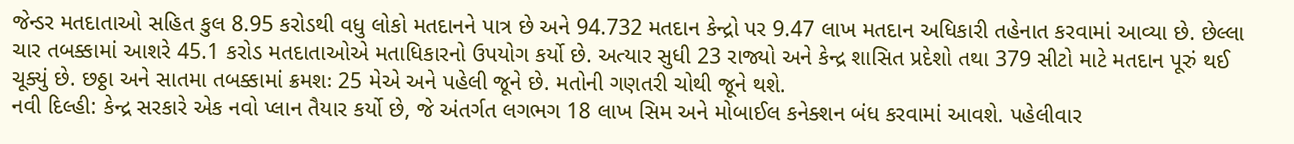જેન્ડર મતદાતાઓ સહિત કુલ 8.95 કરોડથી વધુ લોકો મતદાનને પાત્ર છે અને 94.732 મતદાન કેન્દ્રો પર 9.47 લાખ મતદાન અધિકારી તહેનાત કરવામાં આવ્યા છે. છેલ્લા ચાર તબક્કામાં આશરે 45.1 કરોડ મતદાતાઓએ મતાધિકારનો ઉપયોગ કર્યો છે. અત્યાર સુધી 23 રાજ્યો અને કેન્દ્ર શાસિત પ્રદેશો તથા 379 સીટો માટે મતદાન પૂરું થઈ ચૂક્યું છે. છઠ્ઠા અને સાતમા તબક્કામાં ક્રમશઃ 25 મેએ અને પહેલી જૂને છે. મતોની ગણતરી ચોથી જૂને થશે.
નવી દિલ્હી: કેન્દ્ર સરકારે એક નવો પ્લાન તૈયાર કર્યો છે, જે અંતર્ગત લગભગ 18 લાખ સિમ અને મોબાઈલ કનેક્શન બંધ કરવામાં આવશે. પહેલીવાર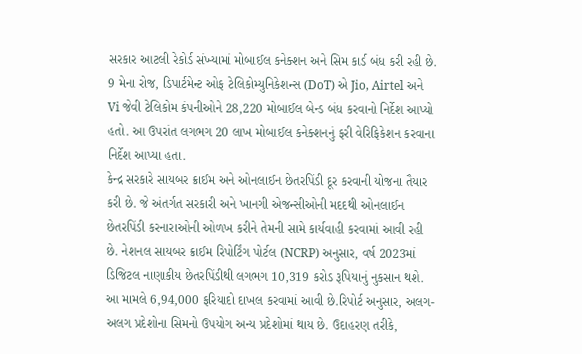સરકાર આટલી રેકોર્ડ સંખ્યામાં મોબાઈલ કનેક્શન અને સિમ કાર્ડ બંધ કરી રહી છે. 9 મેના રોજ, ડિપાર્ટમેન્ટ ઓફ ટેલિકોમ્યુનિકેશન્સ (DoT) એ Jio, Airtel અને Vi જેવી ટેલિકોમ કંપનીઓને 28,220 મોબાઈલ બેન્ડ બંધ કરવાનો નિર્દેશ આપ્યો હતો. આ ઉપરાંત લગભગ 20 લાખ મોબાઈલ કનેક્શનનું ફરી વેરિફિકેશન કરવાના નિર્દેશ આપ્યા હતા.
કેન્દ્ર સરકારે સાયબર ક્રાઈમ અને ઓનલાઈન છેતરપિંડી દૂર કરવાની યોજના તૈયાર કરી છે. જે અંતર્ગત સરકારી અને ખાનગી એજન્સીઓની મદદથી ઓનલાઈન છેતરપિંડી કરનારાઓની ઓળખ કરીને તેમની સામે કાર્યવાહી કરવામાં આવી રહી છે. નેશનલ સાયબર ક્રાઈમ રિપોર્ટિંગ પોર્ટલ (NCRP) અનુસાર, વર્ષ 2023માં ડિજિટલ નાણાકીય છેતરપિંડીથી લગભગ 10,319 કરોડ રૂપિયાનું નુકસાન થશે. આ મામલે 6,94,000 ફરિયાદો દાખલ કરવામાં આવી છે.રિપોર્ટ અનુસાર, અલગ-અલગ પ્રદેશોના સિમનો ઉપયોગ અન્ય પ્રદેશોમાં થાય છે. ઉદાહરણ તરીકે,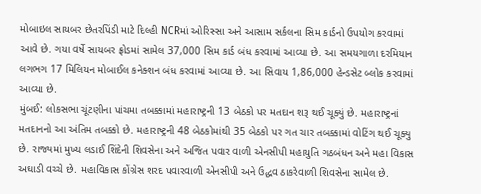મોબાઇલ સાયબર છેતરપિંડી માટે દિલ્હી NCRમાં ઓરિસ્સા અને આસામ સર્કલના સિમ કાર્ડનો ઉપયોગ કરવામાં આવે છે. ગયા વર્ષે સાયબર ફ્રોડમાં સામેલ 37,000 સિમ કાર્ડ બંધ કરવામાં આવ્યા છે. આ સમયગાળા દરમિયાન લગભગ 17 મિલિયન મોબાઈલ કનેક્શન બંધ કરવામાં આવ્યા છે. આ સિવાય 1,86,000 હેન્ડસેટ બ્લોક કરવામાં આવ્યા છે.
મુંબઈ: લોકસભા ચૂંટણીના પાંચમા તબક્કામાં મહારાષ્ટ્રની 13 બેઠકો પર મતદાન શરૂ થઈ ચૂક્યું છે. મહારાષ્ટ્રનાં મતદાનનો આ અંતિમ તબક્કો છે. મહારાષ્ટ્રની 48 બેઠકોમાંથી 35 બેઠકો પર ગત ચાર તબક્કામાં વોટિંગ થઈ ચૂક્યુ છે. રાજ્યમાં મુખ્ય લડાઈ શિંદેની શિવસેના અને અજિત પવાર વાળી એનસીપી મહાયુતિ ગઠબંધન અને મહા વિકાસ અઘાડી વચ્ચે છે. મહાવિકાસ કોંગ્રેસ શરદ પવારવાળી એનસીપી અને ઉદ્ધવ ઠાકરેવાળી શિવસેના સામેલ છે.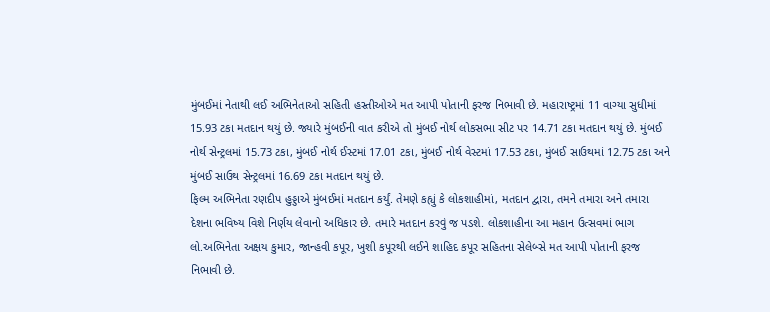મુંબઈમાં નેતાથી લઈ અભિનેતાઓ સહિતી હસ્તીઓએ મત આપી પોતાની ફરજ નિભાવી છે. મહારાષ્ટ્રમાં 11 વાગ્યા સુધીમાં 15.93 ટકા મતદાન થયું છે. જ્યારે મુંબઈની વાત કરીએ તો મુંબઈ નોર્થ લોકસભા સીટ પર 14.71 ટકા મતદાન થયું છે. મુંબઈ નોર્થ સેન્ટ્રલમાં 15.73 ટકા, મુંબઈ નોર્થ ઈસ્ટમાં 17.01 ટકા, મુંબઈ નોર્થ વેસ્ટમાં 17.53 ટકા, મુંબઈ સાઉથમાં 12.75 ટકા અને મુંબઈ સાઉથ સેન્ટ્રલમાં 16.69 ટકા મતદાન થયું છે.
ફિલ્મ અભિનેતા રણદીપ હુડ્ડાએ મુંબઈમાં મતદાન કર્યું. તેમણે કહ્યું કે લોકશાહીમાં, મતદાન દ્વારા, તમને તમારા અને તમારા દેશના ભવિષ્ય વિશે નિર્ણય લેવાનો અધિકાર છે. તમારે મતદાન કરવું જ પડશે. લોકશાહીના આ મહાન ઉત્સવમાં ભાગ લો.અભિનેતા અક્ષય કુમાર, જાન્હવી કપૂર, ખુશી કપૂરથી લઈને શાહિદ કપૂર સહિતના સેલેબ્સે મત આપી પોતાની ફરજ નિભાવી છે.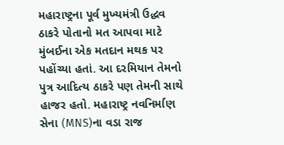મહારાષ્ટ્રના પૂર્વ મુખ્યમંત્રી ઉદ્ધવ ઠાકરે પોતાનો મત આપવા માટે મુંબઈના એક મતદાન મથક પર પહોંચ્યા હતાં. આ દરમિયાન તેમનો પુત્ર આદિત્ય ઠાકરે પણ તેમની સાથે હાજર હતો. મહારાષ્ટ્ર નવનિર્માણ સેના (MNS)ના વડા રાજ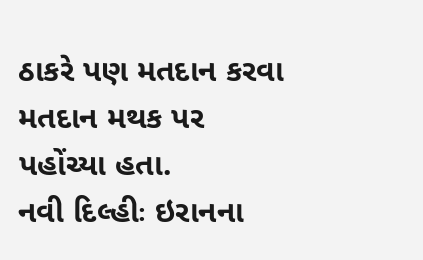ઠાકરે પણ મતદાન કરવા મતદાન મથક પર પહોંચ્યા હતા.
નવી દિલ્હીઃ ઇરાનના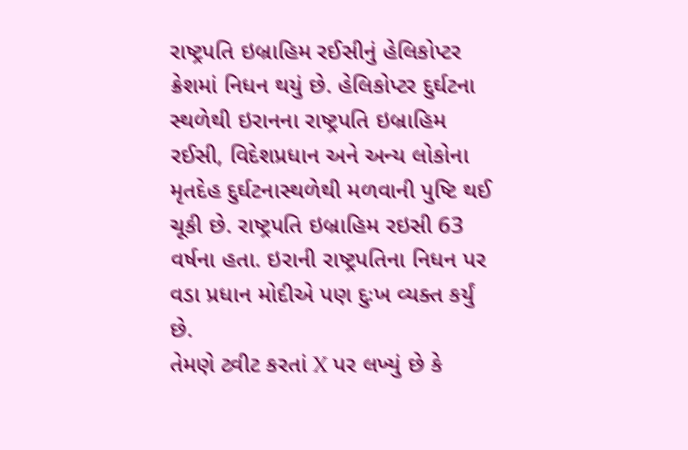રાષ્ટ્રપતિ ઇબ્રાહિમ રઈસીનું હેલિકોપ્ટર ક્રેશમાં નિધન થયું છે. હેલિકોપ્ટર દુર્ઘટના સ્થળેથી ઇરાનના રાષ્ટ્રપતિ ઇબ્રાહિમ રઈસી, વિદેશપ્રધાન અને અન્ય લોકોના મૃતદેહ દુર્ઘટનાસ્થળેથી મળવાની પુષ્ટિ થઈ ચૂકી છે. રાષ્ટ્રપતિ ઇબ્રાહિમ રઇસી 63 વર્ષના હતા. ઇરાની રાષ્ટ્રપતિના નિધન પર વડા પ્રધાન મોદીએ પણ દુઃખ વ્યક્ત કર્યું છે.
તેમણે ટ્વીટ કરતાં X પર લખ્યું છે કે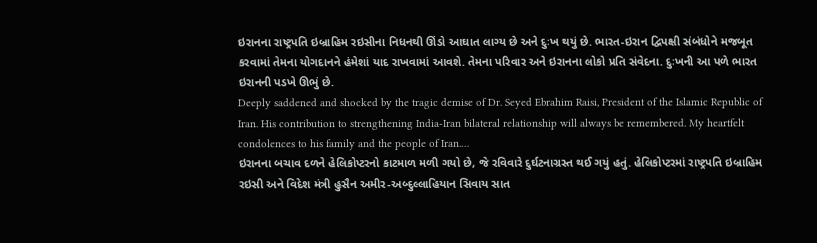ઇરાનના રાષ્ટ્રપતિ ઇબ્રાહિમ રઇસીના નિધનથી ઊંડો આઘાત લાગ્ય છે અને દુઃખ થયું છે. ભારત-ઇરાન દ્વિપક્ષી સંબંધોને મજબૂત કરવામાં તેમના યોગદાનને હંમેશાં યાદ રાખવામાં આવશે. તેમના પરિવાર અને ઇરાનના લોકો પ્રતિ સંવેદના. દુઃખની આ પળે ભારત ઇરાનની પડખે ઊભું છે.
Deeply saddened and shocked by the tragic demise of Dr. Seyed Ebrahim Raisi, President of the Islamic Republic of Iran. His contribution to strengthening India-Iran bilateral relationship will always be remembered. My heartfelt condolences to his family and the people of Iran.…
ઇરાનના બચાવ દળને હેલિકોપ્ટરનો કાટમાળ મળી ગયો છે, જે રવિવારે દુર્ઘટનાગ્રસ્ત થઈ ગયું હતું. હેલિકોપ્ટરમાં રાષ્ટ્રપતિ ઇબ્રાહિમ રઇસી અને વિદેશ મંત્રી હુસૈન અમીર-અબ્દુલ્લાહિયાન સિવાય સાત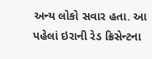અન્ય લોકો સવાર હતા. આ પહેલાં ઇરાની રેડ ક્રિસેન્ટના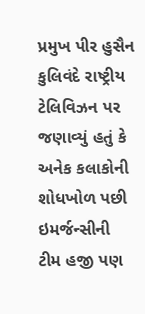પ્રમુખ પીર હુસૈન કુલિવંદે રાષ્ટ્રીય ટેલિવિઝન પર જણાવ્યું હતું કે અનેક કલાકોની શોધખોળ પછી ઇમર્જન્સીની ટીમ હજી પણ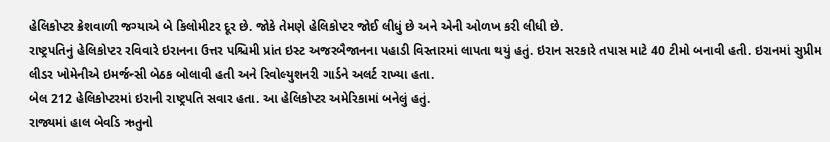હેલિકોપ્ટર ક્રેશવાળી જગ્યાએ બે કિલોમીટર દૂર છે. જોકે તેમણે હેલિકોપ્ટર જોઈ લીધું છે અને એની ઓળખ કરી લીધી છે.
રાષ્ટ્રપતિનું હેલિકોપ્ટર રવિવારે ઇરાનના ઉત્તર પશ્ચિમી પ્રાંત ઇસ્ટ અજરબૈજાનના પહાડી વિસ્તારમાં લાપતા થયું હતું. ઇરાન સરકારે તપાસ માટે 40 ટીમો બનાવી હતી. ઇરાનમાં સુપ્રીમ લીડર ખોમેનીએ ઇમર્જન્સી બેઠક બોલાવી હતી અને રિવોલ્યુશનરી ગાર્ડને અલર્ટ રાખ્યા હતા.
બેલ 212 હેલિકોપ્ટરમાં ઇરાની રાષ્ટ્રપતિ સવાર હતા. આ હેલિકોપ્ટર અમેરિકામાં બનેલું હતું.
રાજ્યમાં હાલ બેવડિ ઋતુનો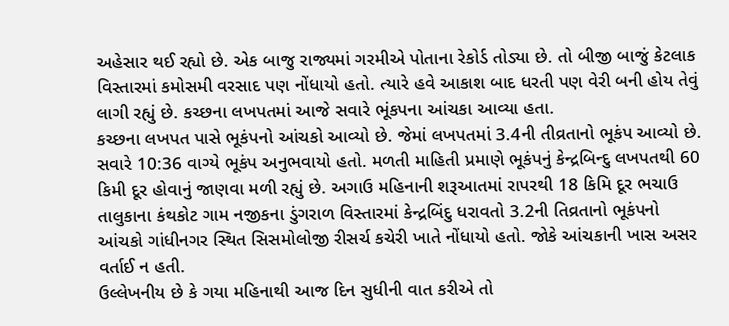અહેસાર થઈ રહ્યો છે. એક બાજુ રાજ્યમાં ગરમીએ પોતાના રેકોર્ડ તોડ્યા છે. તો બીજી બાજું કેટલાક વિસ્તારમાં કમોસમી વરસાદ પણ નોંધાયો હતો. ત્યારે હવે આકાશ બાદ ધરતી પણ વેરી બની હોય તેવું લાગી રહ્યું છે. કચ્છના લખપતમાં આજે સવારે ભૂંકપના આંચકા આવ્યા હતા.
કચ્છના લખપત પાસે ભૂકંપનો આંચકો આવ્યો છે. જેમાં લખપતમાં 3.4ની તીવ્રતાનો ભૂકંપ આવ્યો છે. સવારે 10:36 વાગ્યે ભૂકંપ અનુભવાયો હતો. મળતી માહિતી પ્રમાણે ભૂકંપનું કેન્દ્રબિન્દુ લખપતથી 60 કિમી દૂર હોવાનું જાણવા મળી રહ્યું છે. અગાઉ મહિનાની શરૂઆતમાં રાપરથી 18 કિમિ દૂર ભચાઉ તાલુકાના કંથકોટ ગામ નજીકના ડુંગરાળ વિસ્તારમાં કેન્દ્રબિંદુ ધરાવતો 3.2ની તિવ્રતાનો ભૂકંપનો આંચકો ગાંધીનગર સ્થિત સિસમોલોજી રીસર્ચ કચેરી ખાતે નોંધાયો હતો. જોકે આંચકાની ખાસ અસર વર્તાઈ ન હતી.
ઉલ્લેખનીય છે કે ગયા મહિનાથી આજ દિન સુધીની વાત કરીએ તો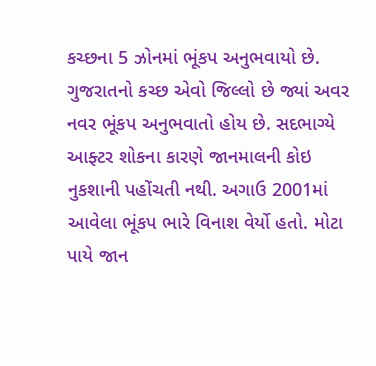કચ્છના 5 ઝોનમાં ભૂંકપ અનુભવાયો છે. ગુજરાતનો કચ્છ એવો જિલ્લો છે જ્યાં અવર નવર ભૂંકપ અનુભવાતો હોય છે. સદભાગ્યે આફ્ટર શોકના કારણે જાનમાલની કોઇ નુકશાની પહોંચતી નથી. અગાઉ 2001માં આવેલા ભૂંકપ ભારે વિનાશ વેર્યો હતો. મોટા પાયે જાન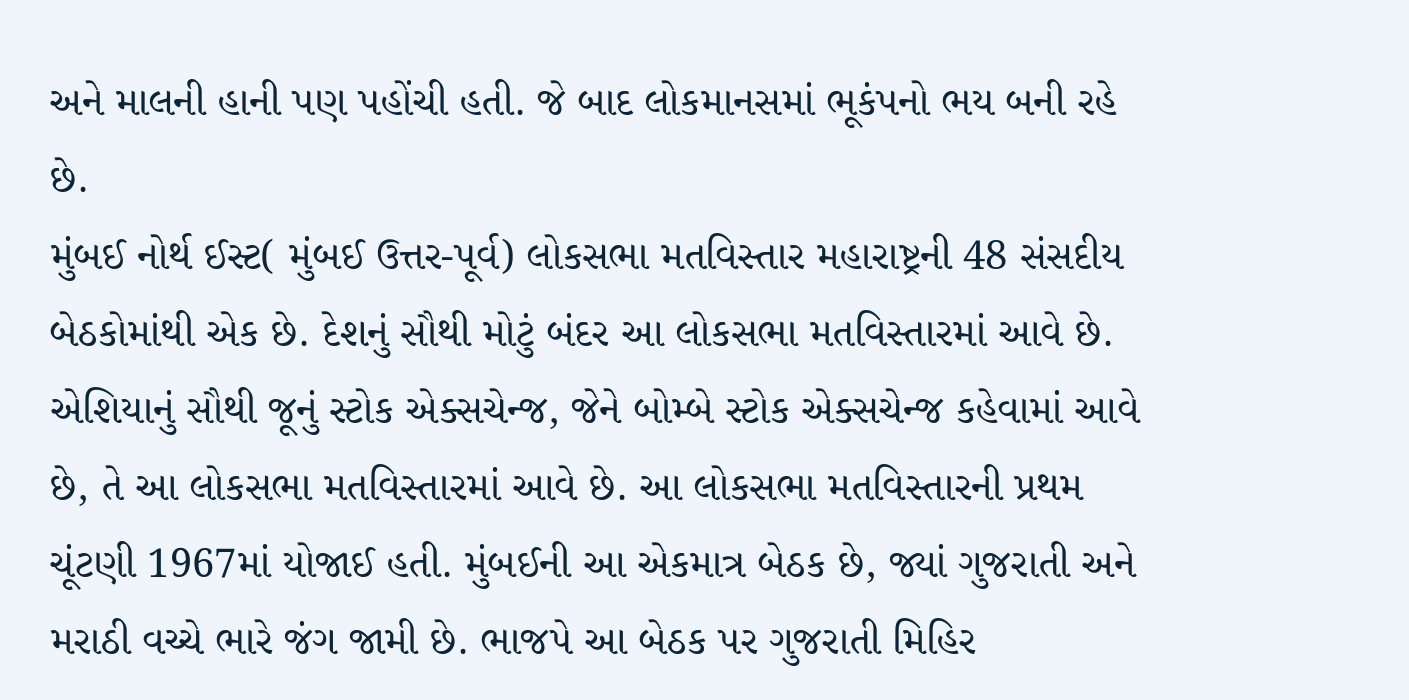અને માલની હાની પણ પહોંચી હતી. જે બાદ લોકમાનસમાં ભૂકંપનો ભય બની રહે છે.
મુંબઈ નોર્થ ઈસ્ટ( મુંબઈ ઉત્તર-પૂર્વ) લોકસભા મતવિસ્તાર મહારાષ્ટ્રની 48 સંસદીય બેઠકોમાંથી એક છે. દેશનું સૌથી મોટું બંદર આ લોકસભા મતવિસ્તારમાં આવે છે. એશિયાનું સૌથી જૂનું સ્ટોક એક્સચેન્જ, જેને બોમ્બે સ્ટોક એક્સચેન્જ કહેવામાં આવે છે, તે આ લોકસભા મતવિસ્તારમાં આવે છે. આ લોકસભા મતવિસ્તારની પ્રથમ ચૂંટણી 1967માં યોજાઈ હતી. મુંબઈની આ એકમાત્ર બેઠક છે, જ્યાં ગુજરાતી અને મરાઠી વચ્ચે ભારે જંગ જામી છે. ભાજપે આ બેઠક પર ગુજરાતી મિહિર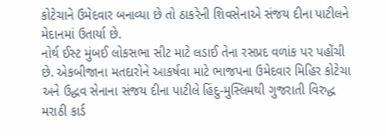કોટેચાને ઉમેદવાર બનાવ્યા છે તો ઠાકરેની શિવસેનાએ સંજય દીના પાટીલને મેદાનમાં ઉતાર્યા છે.
નોર્થ ઈસ્ટ મુંબઈ લોકસભા સીટ માટે લડાઈ તેના રસપ્રદ વળાંક પર પહોંચી છે. એકબીજાના મતદારોને આકર્ષવા માટે ભાજપના ઉમેદવાર મિહિર કોટેચા અને ઉદ્ધવ સેનાના સંજય દીના પાટીલે હિંદુ-મુસ્લિમથી ગુજરાતી વિરુદ્ધ મરાઠી કાર્ડ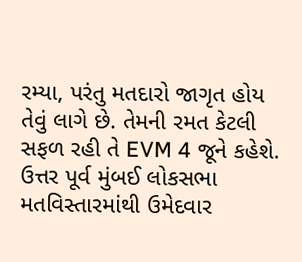રમ્યા, પરંતુ મતદારો જાગૃત હોય તેવું લાગે છે. તેમની રમત કેટલી સફળ રહી તે EVM 4 જૂને કહેશે. ઉત્તર પૂર્વ મુંબઈ લોકસભા મતવિસ્તારમાંથી ઉમેદવાર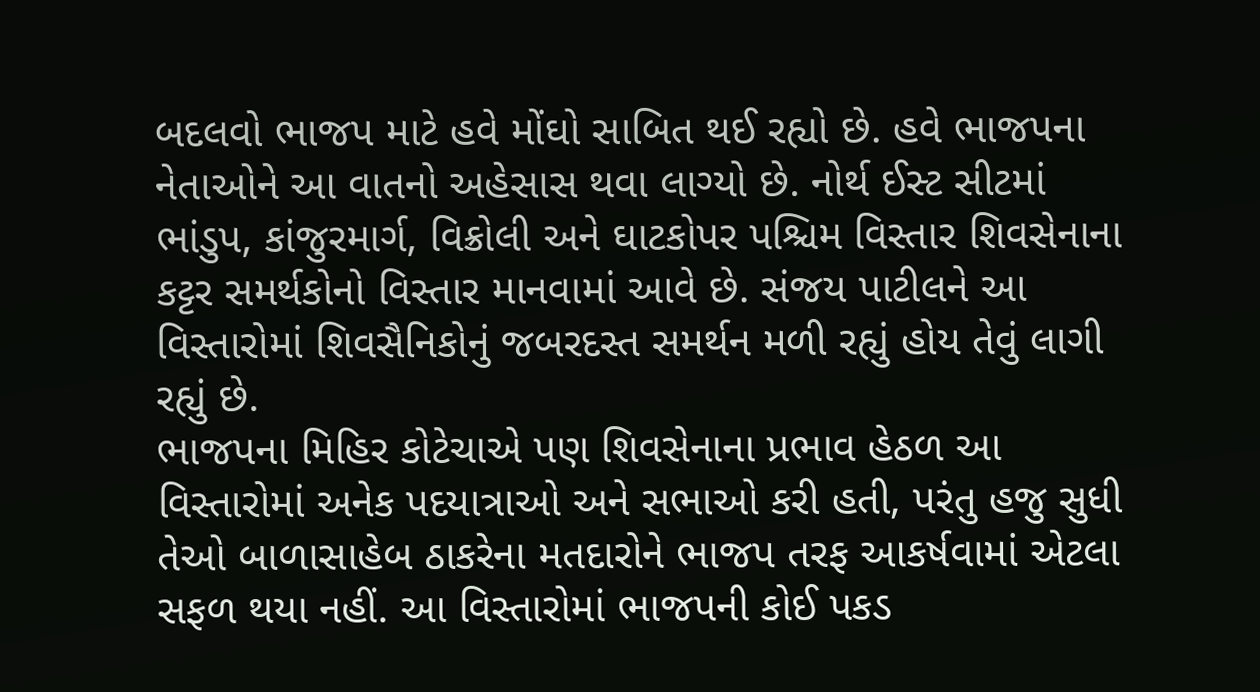બદલવો ભાજપ માટે હવે મોંઘો સાબિત થઈ રહ્યો છે. હવે ભાજપના નેતાઓને આ વાતનો અહેસાસ થવા લાગ્યો છે. નોર્થ ઈસ્ટ સીટમાં ભાંડુપ, કાંજુરમાર્ગ, વિક્રોલી અને ઘાટકોપર પશ્ચિમ વિસ્તાર શિવસેનાના કટ્ટર સમર્થકોનો વિસ્તાર માનવામાં આવે છે. સંજય પાટીલને આ વિસ્તારોમાં શિવસૈનિકોનું જબરદસ્ત સમર્થન મળી રહ્યું હોય તેવું લાગી રહ્યું છે.
ભાજપના મિહિર કોટેચાએ પણ શિવસેનાના પ્રભાવ હેઠળ આ વિસ્તારોમાં અનેક પદયાત્રાઓ અને સભાઓ કરી હતી, પરંતુ હજુ સુધી તેઓ બાળાસાહેબ ઠાકરેના મતદારોને ભાજપ તરફ આકર્ષવામાં એટલા સફળ થયા નહીં. આ વિસ્તારોમાં ભાજપની કોઈ પકડ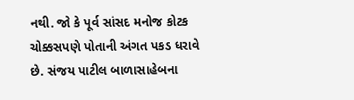નથી. જો કે પૂર્વ સાંસદ મનોજ કોટક ચોક્કસપણે પોતાની અંગત પકડ ધરાવે છે. સંજય પાટીલ બાળાસાહેબના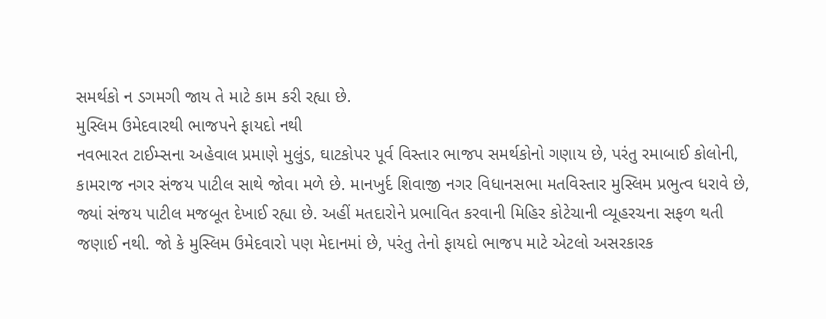સમર્થકો ન ડગમગી જાય તે માટે કામ કરી રહ્યા છે.
મુસ્લિમ ઉમેદવારથી ભાજપને ફાયદો નથી
નવભારત ટાઈમ્સના અહેવાલ પ્રમાણે મુલુંડ, ઘાટકોપર પૂર્વ વિસ્તાર ભાજપ સમર્થકોનો ગણાય છે, પરંતુ રમાબાઈ કોલોની, કામરાજ નગર સંજય પાટીલ સાથે જોવા મળે છે. માનખુર્દ શિવાજી નગર વિધાનસભા મતવિસ્તાર મુસ્લિમ પ્રભુત્વ ધરાવે છે, જ્યાં સંજય પાટીલ મજબૂત દેખાઈ રહ્યા છે. અહીં મતદારોને પ્રભાવિત કરવાની મિહિર કોટેચાની વ્યૂહરચના સફળ થતી જણાઈ નથી. જો કે મુસ્લિમ ઉમેદવારો પણ મેદાનમાં છે, પરંતુ તેનો ફાયદો ભાજપ માટે એટલો અસરકારક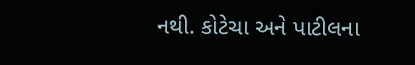નથી. કોટેચા અને પાટીલના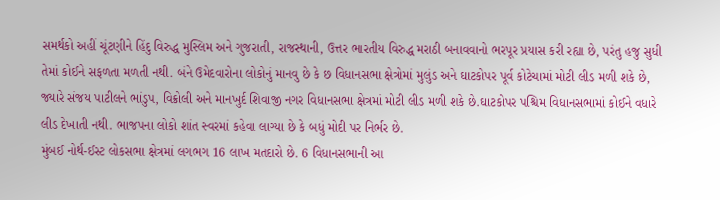સમર્થકો અહીં ચૂંટણીને હિંદુ વિરુદ્ધ મુસ્લિમ અને ગુજરાતી, રાજસ્થાની, ઉત્તર ભારતીય વિરુદ્ધ મરાઠી બનાવવાનો ભરપૂર પ્રયાસ કરી રહ્યા છે, પરંતુ હજુ સુધી તેમાં કોઈને સફળતા મળતી નથી. બંને ઉમેદવારોના લોકોનું માનવુ છે કે છ વિધાનસભા ક્ષેત્રોમાં મુલુંડ અને ઘાટકોપર પૂર્વ કોટેચામાં મોટી લીડ મળી શકે છે, જ્યારે સંજય પાટીલને ભાંડુપ, વિક્રોલી અને માનખુર્દ શિવાજી નગર વિધાનસભા ક્ષેત્રમાં મોટી લીડ મળી શકે છે.ઘાટકોપર પશ્ચિમ વિધાનસભામાં કોઈને વધારે લીડ દેખાતી નથી. ભાજપના લોકો શાંત સ્વરમાં કહેવા લાગ્યા છે કે બધું મોદી પર નિર્ભર છે.
મુંબઈ નોર્થ-ઈસ્ટ લોકસભા ક્ષેત્રમાં લગભગ 16 લાખ મતદારો છે. 6 વિધાનસભાની આ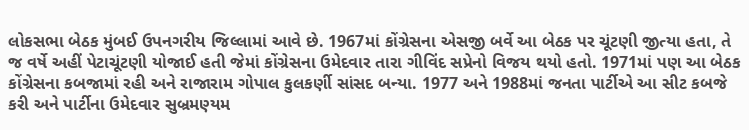લોકસભા બેઠક મુંબઈ ઉપનગરીય જિલ્લામાં આવે છે. 1967માં કોંગ્રેસના એસજી બર્વે આ બેઠક પર ચૂંટણી જીત્યા હતા, તે જ વર્ષે અહીં પેટાચૂંટણી યોજાઈ હતી જેમાં કોંગ્રેસના ઉમેદવાર તારા ગીવિંદ સપ્રેનો વિજય થયો હતો. 1971માં પણ આ બેઠક કોંગ્રેસના કબજામાં રહી અને રાજારામ ગોપાલ કુલકર્ણી સાંસદ બન્યા. 1977 અને 1988માં જનતા પાર્ટીએ આ સીટ કબજે કરી અને પાર્ટીના ઉમેદવાર સુબ્રમણ્યમ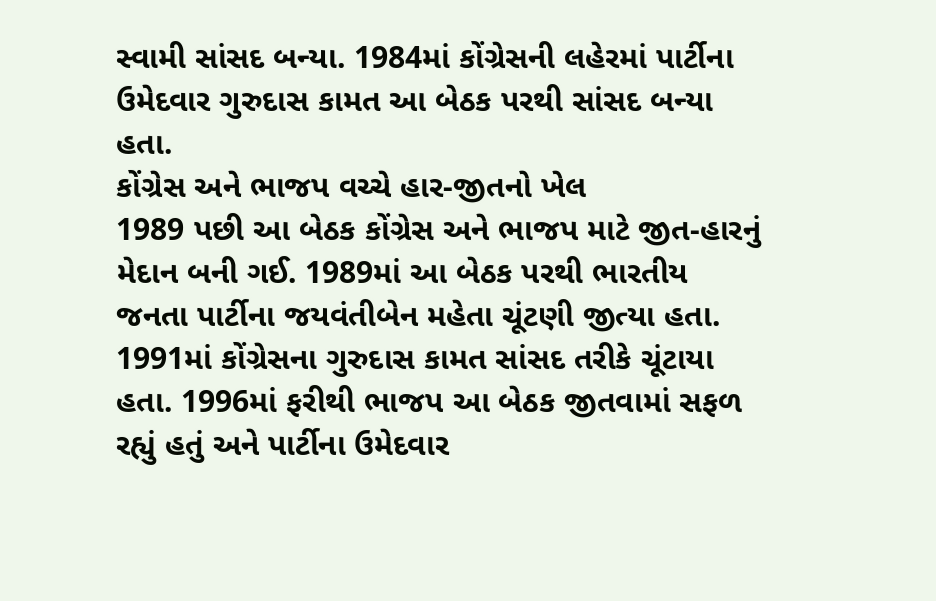સ્વામી સાંસદ બન્યા. 1984માં કોંગ્રેસની લહેરમાં પાર્ટીના ઉમેદવાર ગુરુદાસ કામત આ બેઠક પરથી સાંસદ બન્યા હતા.
કોંગ્રેસ અને ભાજપ વચ્ચે હાર-જીતનો ખેલ
1989 પછી આ બેઠક કોંગ્રેસ અને ભાજપ માટે જીત-હારનું મેદાન બની ગઈ. 1989માં આ બેઠક પરથી ભારતીય જનતા પાર્ટીના જયવંતીબેન મહેતા ચૂંટણી જીત્યા હતા. 1991માં કોંગ્રેસના ગુરુદાસ કામત સાંસદ તરીકે ચૂંટાયા હતા. 1996માં ફરીથી ભાજપ આ બેઠક જીતવામાં સફળ રહ્યું હતું અને પાર્ટીના ઉમેદવાર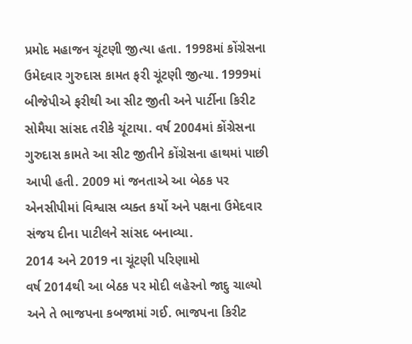પ્રમોદ મહાજન ચૂંટણી જીત્યા હતા. 1998માં કોંગ્રેસના ઉમેદવાર ગુરુદાસ કામત ફરી ચૂંટણી જીત્યા. 1999માં બીજેપીએ ફરીથી આ સીટ જીતી અને પાર્ટીના કિરીટ સોમૈયા સાંસદ તરીકે ચૂંટાયા. વર્ષ 2004માં કોંગ્રેસના ગુરુદાસ કામતે આ સીટ જીતીને કોંગ્રેસના હાથમાં પાછી આપી હતી. 2009 માં જનતાએ આ બેઠક પર એનસીપીમાં વિશ્વાસ વ્યક્ત કર્યો અને પક્ષના ઉમેદવાર સંજય દીના પાટીલને સાંસદ બનાવ્યા.
2014 અને 2019 ના ચૂંટણી પરિણામો
વર્ષ 2014થી આ બેઠક પર મોદી લહેરનો જાદુ ચાલ્યો અને તે ભાજપના કબજામાં ગઈ. ભાજપના કિરીટ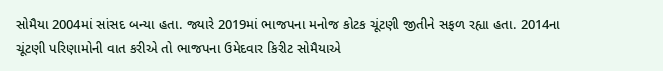સોમૈયા 2004માં સાંસદ બન્યા હતા. જ્યારે 2019માં ભાજપના મનોજ કોટક ચૂંટણી જીતીને સફળ રહ્યા હતા. 2014ના ચૂંટણી પરિણામોની વાત કરીએ તો ભાજપના ઉમેદવાર કિરીટ સોમૈયાએ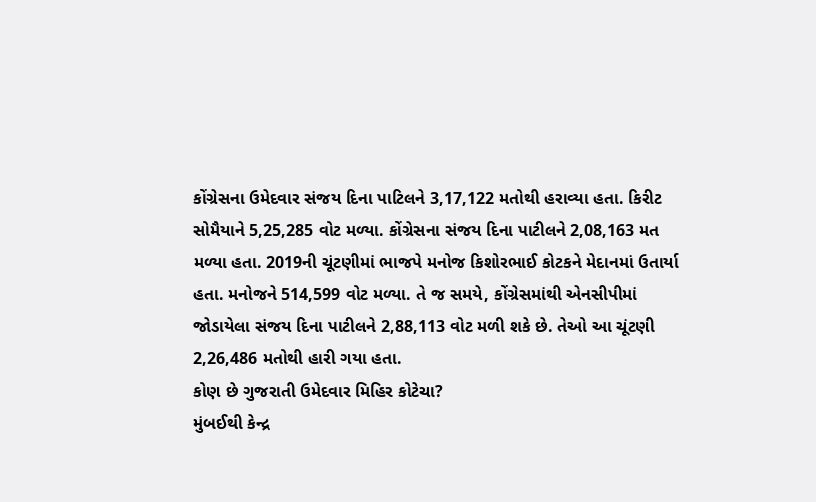કોંગ્રેસના ઉમેદવાર સંજય દિના પાટિલને 3,17,122 મતોથી હરાવ્યા હતા. કિરીટ સોમૈયાને 5,25,285 વોટ મળ્યા. કોંગ્રેસના સંજય દિના પાટીલને 2,08,163 મત મળ્યા હતા. 2019ની ચૂંટણીમાં ભાજપે મનોજ કિશોરભાઈ કોટકને મેદાનમાં ઉતાર્યા હતા. મનોજને 514,599 વોટ મળ્યા. તે જ સમયે, કોંગ્રેસમાંથી એનસીપીમાં જોડાયેલા સંજય દિના પાટીલને 2,88,113 વોટ મળી શકે છે. તેઓ આ ચૂંટણી 2,26,486 મતોથી હારી ગયા હતા.
કોણ છે ગુજરાતી ઉમેદવાર મિહિર કોટેચા?
મુંબઈથી કેન્દ્ર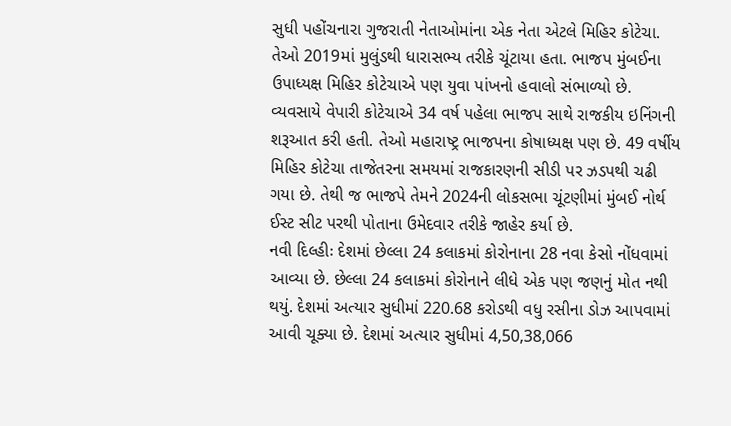સુધી પહોંચનારા ગુજરાતી નેતાઓમાંના એક નેતા એટલે મિહિર કોટેચા. તેઓ 2019માં મુલુંડથી ધારાસભ્ય તરીકે ચૂંટાયા હતા. ભાજપ મુંબઈના ઉપાધ્યક્ષ મિહિર કોટેચાએ પણ યુવા પાંખનો હવાલો સંભાળ્યો છે. વ્યવસાયે વેપારી કોટેચાએ 34 વર્ષ પહેલા ભાજપ સાથે રાજકીય ઇનિંગની શરૂઆત કરી હતી. તેઓ મહારાષ્ટ્ર ભાજપના કોષાધ્યક્ષ પણ છે. 49 વર્ષીય મિહિર કોટેચા તાજેતરના સમયમાં રાજકારણની સીડી પર ઝડપથી ચઢી ગયા છે. તેથી જ ભાજપે તેમને 2024ની લોકસભા ચૂંટણીમાં મુંબઈ નોર્થ ઈસ્ટ સીટ પરથી પોતાના ઉમેદવાર તરીકે જાહેર કર્યા છે.
નવી દિલ્હીઃ દેશમાં છેલ્લા 24 કલાકમાં કોરોનાના 28 નવા કેસો નોંધવામાં આવ્યા છે. છેલ્લા 24 કલાકમાં કોરોનાને લીધે એક પણ જણનું મોત નથી થયું. દેશમાં અત્યાર સુધીમાં 220.68 કરોડથી વધુ રસીના ડોઝ આપવામાં આવી ચૂક્યા છે. દેશમાં અત્યાર સુધીમાં 4,50,38,066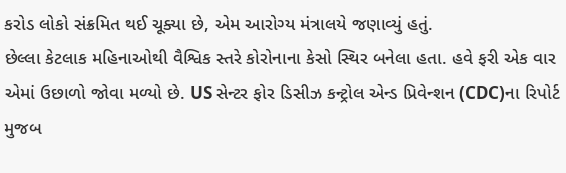કરોડ લોકો સંક્રમિત થઈ ચૂક્યા છે, એમ આરોગ્ય મંત્રાલયે જણાવ્યું હતું.
છેલ્લા કેટલાક મહિનાઓથી વૈશ્વિક સ્તરે કોરોનાના કેસો સ્થિર બનેલા હતા. હવે ફરી એક વાર એમાં ઉછાળો જોવા મળ્યો છે. US સેન્ટર ફોર ડિસીઝ કન્ટ્રોલ એન્ડ પ્રિવેન્શન (CDC)ના રિપોર્ટ મુજબ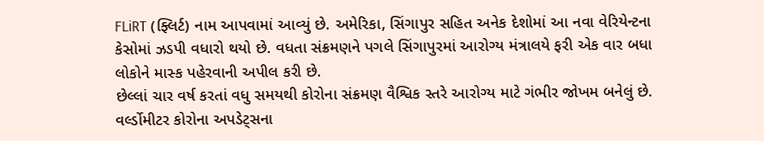FLiRT (ફ્લિર્ટ) નામ આપવામાં આવ્યું છે. અમેરિકા, સિંગાપુર સહિત અનેક દેશોમાં આ નવા વેરિયેન્ટના કેસોમાં ઝડપી વધારો થયો છે. વધતા સંક્રમણને પગલે સિંગાપુરમાં આરોગ્ય મંત્રાલયે ફરી એક વાર બધા લોકોને માસ્ક પહેરવાની અપીલ કરી છે.
છેલ્લાં ચાર વર્ષ કરતાં વધુ સમયથી કોરોના સંક્રમણ વૈશ્વિક સ્તરે આરોગ્ય માટે ગંભીર જોખમ બનેલું છે. વર્લ્ડોમીટર કોરોના અપડેટ્સના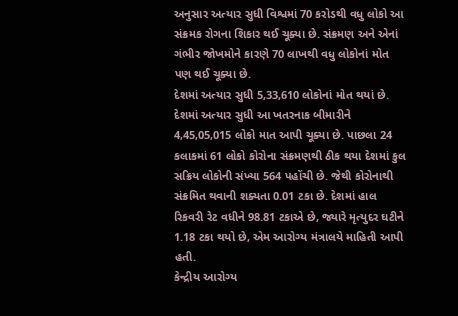અનુસાર અત્યાર સુધી વિશ્વમાં 70 કરોડથી વધુ લોકો આ સંક્રમક રોગના શિકાર થઈ ચૂક્યા છે. સંક્રમણ અને એનાં ગંભીર જોખમોને કારણે 70 લાખથી વધુ લોકોનાં મોત પણ થઈ ચૂક્યા છે.
દેશમાં અત્યાર સુધી 5,33,610 લોકોનાં મોત થયાં છે. દેશમાં અત્યાર સુધી આ ખતરનાક બીમારીને 4,45,05,015 લોકો માત આપી ચૂક્યા છે. પાછલા 24 કલાકમાં 61 લોકો કોરોના સંક્રમણથી ઠીક થયા દેશમાં કુલ સક્રિય લોકોની સંખ્યા 564 પહોંચી છે. જેથી કોરોનાથી સંક્રમિત થવાની શક્યતા 0.01 ટકા છે. દેશમાં હાલ રિકવરી રેટ વધીને 98.81 ટકાએ છે, જ્યારે મૃત્યુદર ઘટીને 1.18 ટકા થયો છે, એમ આરોગ્ય મંત્રાલયે માહિતી આપી હતી.
કેન્દ્રીય આરોગ્ય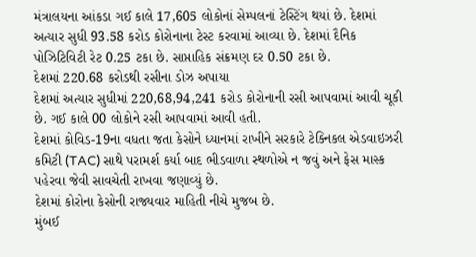મંત્રાલયના આંકડા ગઈ કાલે 17,605 લોકોનાં સેમ્પલનાં ટેસ્ટિંગ થયાં છે. દેશમાં અત્યાર સુધી 93.58 કરોડ કોરોનાના ટેસ્ટ કરવામાં આવ્યા છે. દેશમાં દૈનિક પોઝિટિવિટી રેટ 0.25 ટકા છે. સાપ્તાહિક સંક્રમણ દર 0.50 ટકા છે.
દેશમાં 220.68 કરોડથી રસીના ડોઝ અપાયા
દેશમાં અત્યાર સુધીમાં 220,68,94,241 કરોડ કોરોનાની રસી આપવામાં આવી ચૂકી છે. ગઈ કાલે 00 લોકોને રસી આપવામાં આવી હતી.
દેશમાં કોવિડ-19ના વધતા જતા કેસોને ધ્યાનમાં રાખીને સરકારે ટેક્નિકલ એડવાઇઝરી કમિટી (TAC) સાથે પરામર્શ કર્યા બાદ ભીડવાળા સ્થળોએ ન જવું અને ફેસ માસ્ક પહેરવા જેવી સાવચેતી રાખવા જણાવ્યું છે.
દેશમાં કોરોના કેસોની રાજ્યવાર માહિતી નીચે મુજબ છે.
મુંબઈ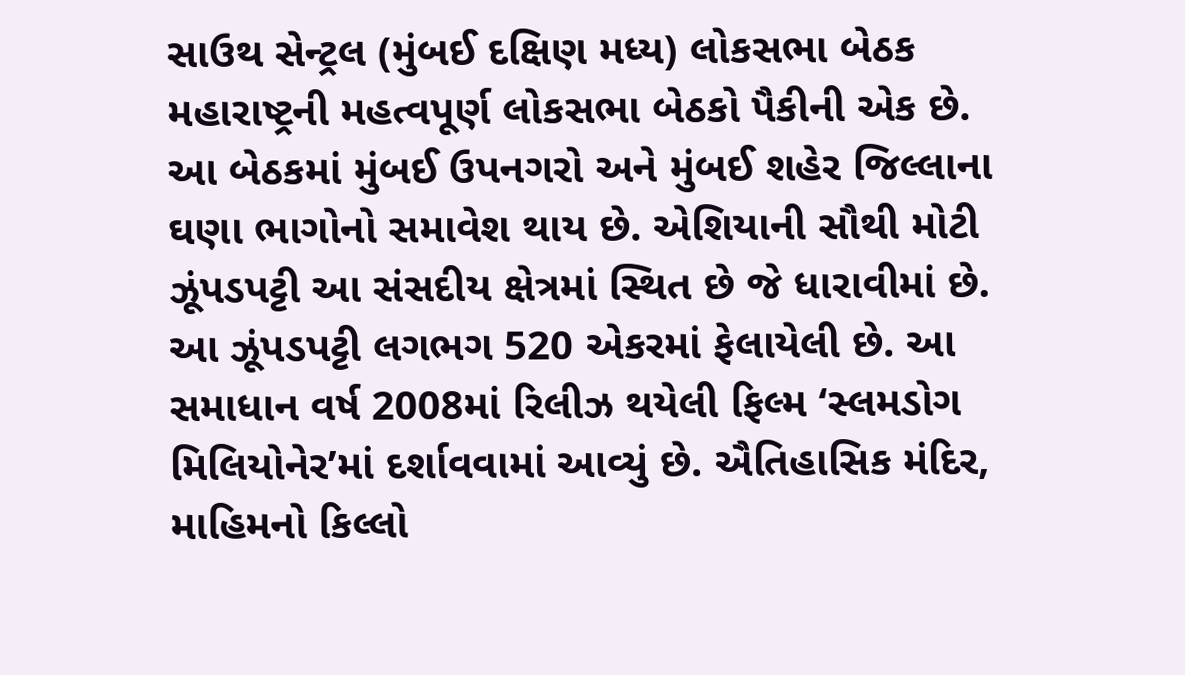સાઉથ સેન્ટ્રલ (મુંબઈ દક્ષિણ મધ્ય) લોકસભા બેઠક મહારાષ્ટ્રની મહત્વપૂર્ણ લોકસભા બેઠકો પૈકીની એક છે. આ બેઠકમાં મુંબઈ ઉપનગરો અને મુંબઈ શહેર જિલ્લાના ઘણા ભાગોનો સમાવેશ થાય છે. એશિયાની સૌથી મોટી ઝૂંપડપટ્ટી આ સંસદીય ક્ષેત્રમાં સ્થિત છે જે ધારાવીમાં છે. આ ઝૂંપડપટ્ટી લગભગ 520 એકરમાં ફેલાયેલી છે. આ સમાધાન વર્ષ 2008માં રિલીઝ થયેલી ફિલ્મ ‘સ્લમડોગ મિલિયોનેર’માં દર્શાવવામાં આવ્યું છે. ઐતિહાસિક મંદિર, માહિમનો કિલ્લો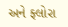અને ફ્લોરા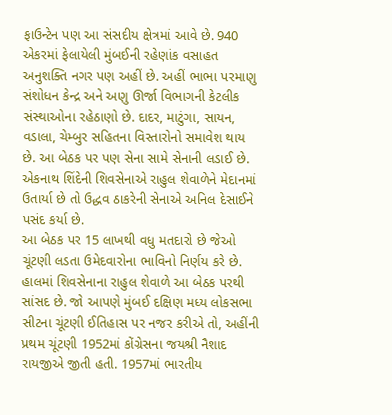ફાઉન્ટેન પણ આ સંસદીય ક્ષેત્રમાં આવે છે. 940 એકરમાં ફેલાયેલી મુંબઈની રહેણાંક વસાહત અનુશક્તિ નગર પણ અહીં છે. અહીં ભાભા પરમાણુ સંશોધન કેન્દ્ર અને અણુ ઊર્જા વિભાગની કેટલીક સંસ્થાઓના રહેઠાણો છે. દાદર, માટુંગા, સાયન, વડાલા, ચેમ્બુર સહિતના વિસ્તારોનો સમાવેશ થાય છે. આ બેઠક પર પણ સેના સામે સેનાની લડાઈ છે. એકનાથ શિંદેની શિવસેનાએ રાહુલ શેવાળેને મેદાનમાં ઉતાર્યા છે તો ઉદ્ધવ ઠાકરેની સેનાએ અનિલ દેસાઈને પસંદ કર્યા છે.
આ બેઠક પર 15 લાખથી વધુ મતદારો છે જેઓ ચૂંટણી લડતા ઉમેદવારોના ભાવિનો નિર્ણય કરે છે. હાલમાં શિવસેનાના રાહુલ શેવાળે આ બેઠક પરથી સાંસદ છે. જો આપણે મુંબઈ દક્ષિણ મધ્ય લોકસભા સીટના ચૂંટણી ઈતિહાસ પર નજર કરીએ તો, અહીંની પ્રથમ ચૂંટણી 1952માં કોંગ્રેસના જયશ્રી નૈશાદ રાયજીએ જીતી હતી. 1957માં ભારતીય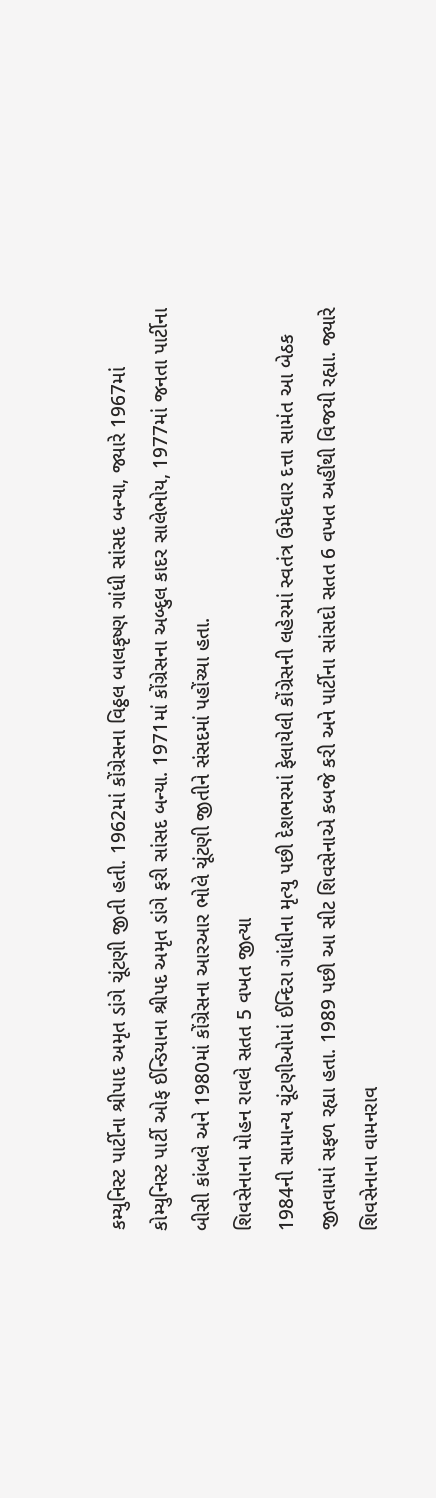કમ્યુનિસ્ટ પાર્ટીના શ્રીપાદ અમૃત ડાંગે ચૂંટણી જીતી હતી. 1962માં કોંગ્રેસના વિઠ્ઠલ બાલકૃષ્ણ ગાંધી સાંસદ બન્યા, જ્યારે 1967માં કોમ્યુનિસ્ટ પાર્ટી ઓફ ઈન્ડિયાના શ્રીપદ અમૃત ડાંગે ફરી સાંસદ બન્યા. 1971માં કોંગ્રેસના અબ્દુલ કાદર સાલેભોય, 1977માં જનતા પાર્ટીના બીસી કાંબલે અને 1980માં કોંગ્રેસના આરઆર ભોલે ચૂંટણી જીતીને સંસદમાં પહોંચ્યા હતા.
શિવસેનાના મોહન રાવલે સતત 5 વખત જીત્યા
1984ની સામાન્ય ચૂંટણીઓમાં ઈન્દિરા ગાંધીના મૃત્યુ પછી દેશભરમાં ફેલાયેલી કોંગ્રેસની લહેરમાં સ્વતંત્ર ઉમેદવાર દત્તા સામંત આ બેઠક જીતવામાં સફળ રહ્યા હતા. 1989 પછી આ સીટ શિવસેનાએ કબજે કરી અને પાર્ટીના સાંસદો સતત 6 વખત અહીંથી વિજયી રહ્યા. જ્યારે શિવસેનાના વામનરાવ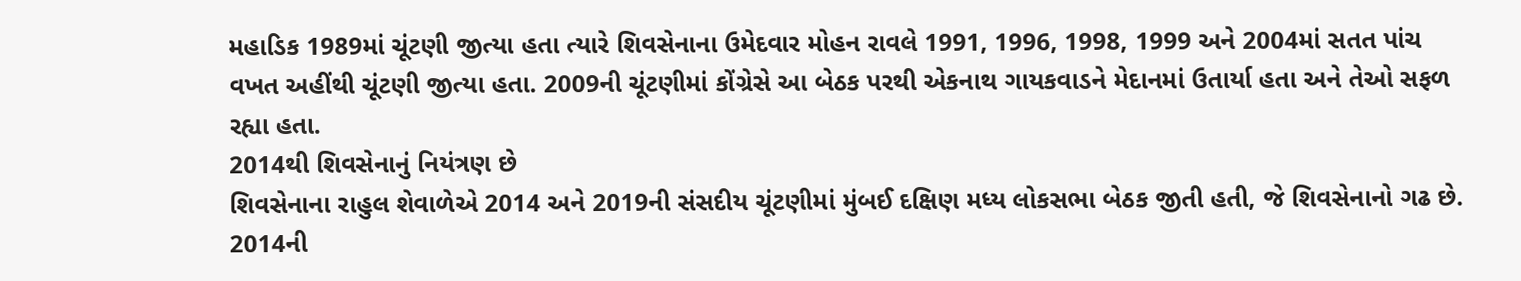મહાડિક 1989માં ચૂંટણી જીત્યા હતા ત્યારે શિવસેનાના ઉમેદવાર મોહન રાવલે 1991, 1996, 1998, 1999 અને 2004માં સતત પાંચ વખત અહીંથી ચૂંટણી જીત્યા હતા. 2009ની ચૂંટણીમાં કોંગ્રેસે આ બેઠક પરથી એકનાથ ગાયકવાડને મેદાનમાં ઉતાર્યા હતા અને તેઓ સફળ રહ્યા હતા.
2014થી શિવસેનાનું નિયંત્રણ છે
શિવસેનાના રાહુલ શેવાળેએ 2014 અને 2019ની સંસદીય ચૂંટણીમાં મુંબઈ દક્ષિણ મધ્ય લોકસભા બેઠક જીતી હતી, જે શિવસેનાનો ગઢ છે. 2014ની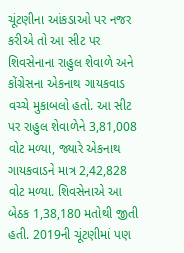ચૂંટણીના આંકડાઓ પર નજર કરીએ તો આ સીટ પર શિવસેનાના રાહુલ શેવાળે અને કોંગ્રેસના એકનાથ ગાયકવાડ વચ્ચે મુકાબલો હતો. આ સીટ પર રાહુલ શેવાળેને 3,81,008 વોટ મળ્યા, જ્યારે એકનાથ ગાયકવાડને માત્ર 2,42,828 વોટ મળ્યા. શિવસેનાએ આ બેઠક 1,38,180 મતોથી જીતી હતી. 2019ની ચૂંટણીમાં પણ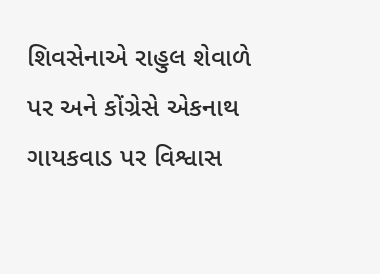શિવસેનાએ રાહુલ શેવાળે પર અને કોંગ્રેસે એકનાથ ગાયકવાડ પર વિશ્વાસ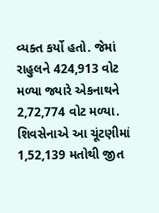વ્યક્ત કર્યો હતો. જેમાં રાહુલને 424,913 વોટ મળ્યા જ્યારે એકનાથને 2,72,774 વોટ મળ્યા. શિવસેનાએ આ ચૂંટણીમાં 1,52,139 મતોથી જીત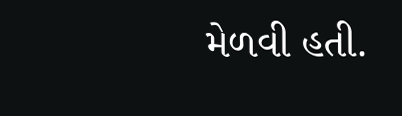મેળવી હતી.